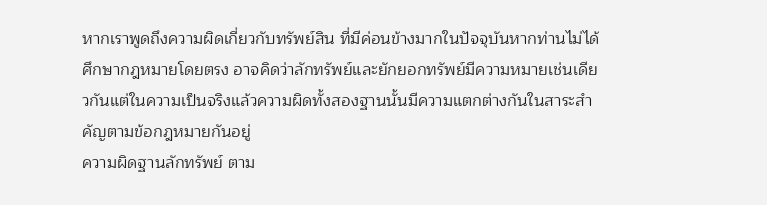หากเราพูดถึงความผิดเกี่ยวกับทรัพย์สิน ที่มีค่อนข้างมากในปัจจุบันหากท่านไม่ได้ศึกษากฎหมายโดยตรง อาจคิดว่าลักทรัพย์และยักยอกทรัพย์มีความหมายเช่นเดียวกันแต่ในความเป็นจริงแล้วความผิดทั้งสองฐานนั้นมีความแตกต่างกันในสาระสำคัญตามข้อกฎหมายกันอยู่
ความผิดฐานลักทรัพย์ ตาม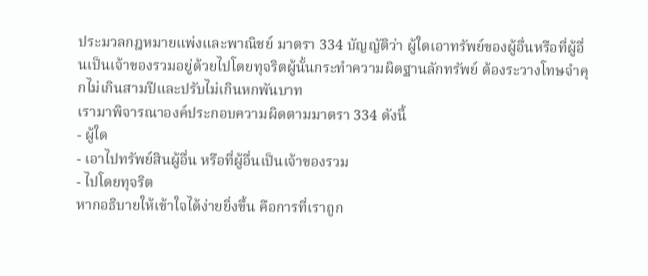ประมวลกฎหมายแพ่งและพาณิชย์ มาตรา 334 บัญญัติว่า ผู้ใดเอาทรัพย์ของผู้อื่นหรือที่ผู้อื่นเป็นเจ้าของรวมอยู่ด้วยไปโดยทุจริตผู้นั้นกระทำความผิดฐานลักทรัพย์ ต้องระวางโทษจำคุกไม่เกินสามปีและปรับไม่เกินหกพันบาท
เรามาพิจารณาองค์ประกอบความผิดตามมาตรา 334 ดังนี้
- ผู้ใด
- เอาไปทรัพย์สินผู้อื่น หรือที่ผู้อื่นเป็นเจ้าของรวม
- ไปโดยทุจริต
หากอธิบายให้เข้าใจได้ง่ายยิ่งขึ้น คือการที่เราถูก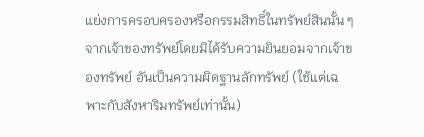แย่งการครอบครองหรือกรรมสิทธิ์ในทรัพย์สินนั้น ๆ จากเจ้าของทรัพย์โดยมิได้รับความยินยอมจากเจ้าของทรัพย์ อันเป็นความผิดฐานลักทรัพย์ (ใช้แต่เฉพาะกับสังหาริมทรัพย์เท่านั้น)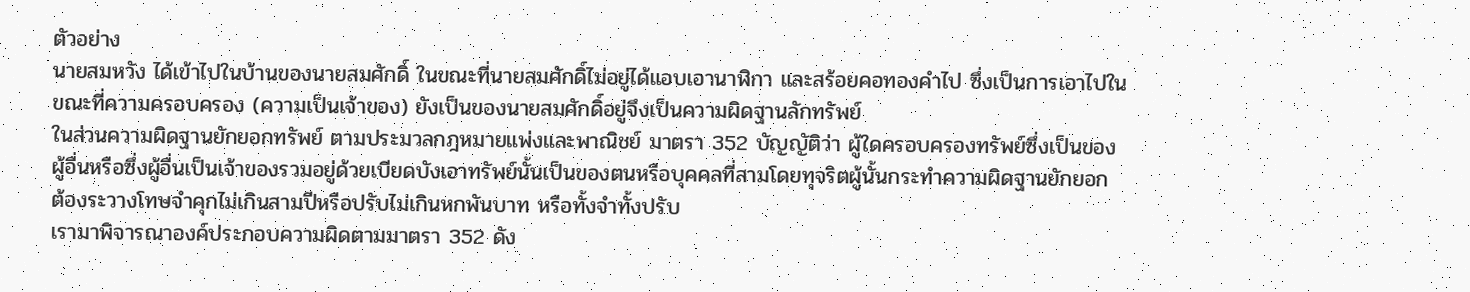ตัวอย่าง
นายสมหวัง ได้เข้าไปในบ้านของนายสมศักดิ์ ในขณะที่นายสมศักดิ์ไม่อยู่ได้แอบเอานาฬิกา และสร้อยคอทองคำไป ซึ่งเป็นการเอาไปในขณะที่ความครอบครอง (ความเป็นเจ้าของ) ยังเป็นของนายสมศักดิ์อยู่จึงเป็นความผิดฐานลักทรัพย์
ในส่วนความผิดฐานยักยอกทรัพย์ ตามประมวลกฎหมายแพ่งและพาณิชย์ มาตรา 352 บัญญัติว่า ผู้ใดครอบครองทรัพย์ซึ่งเป็นของผู้อื่นหรือซึ่งผู้อื่นเป็นเจ้าของรวมอยู่ด้วยเบียดบังเอาทรัพย์นั้นเป็นของตนหรือบุคคลที่สามโดยทุจริตผู้นั้นกระทำความผิดฐานยักยอก ต้องระวางโทษจำคุกไม่เกินสามปีหรือปรับไม่เกินหกพันบาท หรือทั้งจำทั้งปรับ
เรามาพิจารณาองค์ประกอบความผิดตามมาตรา 352 ดัง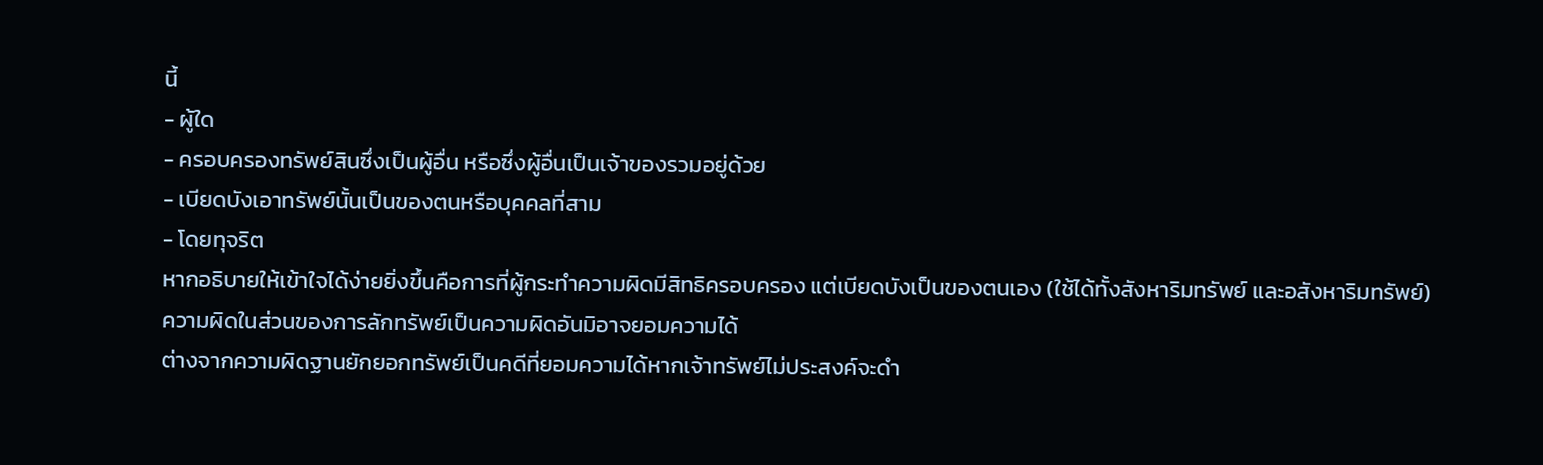นี้
- ผู้ใด
- ครอบครองทรัพย์สินซึ่งเป็นผู้อื่น หรือซึ่งผู้อื่นเป็นเจ้าของรวมอยู่ด้วย
- เบียดบังเอาทรัพย์นั้นเป็นของตนหรือบุคคลที่สาม
- โดยทุจริต
หากอธิบายให้เข้าใจได้ง่ายยิ่งขึ้นคือการที่ผู้กระทำความผิดมีสิทธิครอบครอง แต่เบียดบังเป็นของตนเอง (ใช้ได้ทั้งสังหาริมทรัพย์ และอสังหาริมทรัพย์)
ความผิดในส่วนของการลักทรัพย์เป็นความผิดอันมิอาจยอมความได้
ต่างจากความผิดฐานยักยอกทรัพย์เป็นคดีที่ยอมความได้หากเจ้าทรัพย์ไม่ประสงค์จะดำ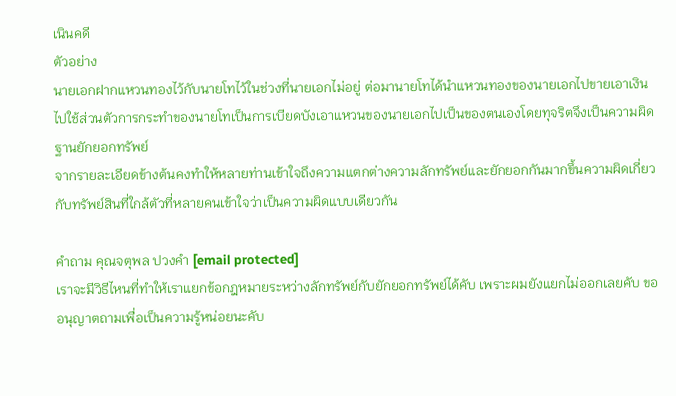เนินคดี
ตัวอย่าง
นายเอกฝากแหวนทองไว้กับนายโทไว้ในช่วงที่นายเอกไม่อยู่ ต่อมานายโทได้นำแหวนทองของนายเอกไปขายเอาเงินไปใช้ส่วนตัวการกระทำของนายโทเป็นการเบียดบังเอาแหวนของนายเอกไปเป็นของตนเองโดยทุจริตจึงเป็นความผิดฐานยักยอกทรัพย์
จากรายละเอียดข้างต้นคงทำให้หลายท่านเข้าใจถึงความแตกต่างความลักทรัพย์และยักยอกกันมากขึ้นความผิดเกี่ยวกับทรัพย์สินที่ใกล้ตัวที่หลายคนเข้าใจว่าเป็นความผิดแบบเดียวกัน

คำถาม คุณจตุพล ปวงคำ [email protected]
เราจะมีวิธีไหนที่ทำให้เราแยกข้อกฎหมายระหว่างลักทรัพย์กับยักยอกทรัพย์ได้คับ เพราะผมยังแยกไม่ออกเลยคับ ขออนุญาตถามเพื่อเป็นความรู้หน่อยนะคับ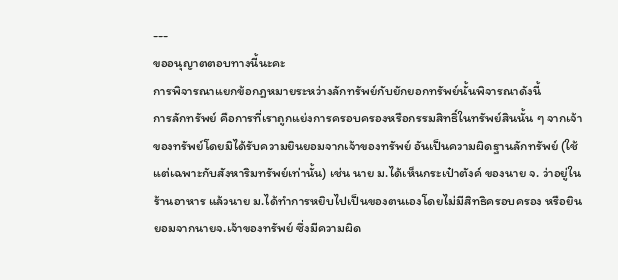---
ขออนุญาตตอบทางนี้นะคะ
การพิจารณาแยกข้อกฎหมายระหว่างลักทรัพย์กับยักยอกทรัพย์นั้นพิจารณาดังนี้
การลักทรัพย์ คือการที่เราถูกแย่งการครอบครองหรือกรรมสิทธิ์ในทรัพย์สินนั้น ๆ จากเจ้าของทรัพย์โดยมิได้รับความยินยอมจากเจ้าของทรัพย์ อันเป็นความผิดฐานลักทรัพย์ (ใช้แต่เฉพาะกับสังหาริมทรัพย์เท่านั้น) เช่น นาย ม.ได้เห็นกระเป๋าตังค์ ของนาย จ. ว่าอยู่ในร้านอาหาร แล้วนาย ม.ได้ทำการหยิบไปเป็นของตนเองโดยไม่มีสิทธิครอบครอง หรือยินยอมจากนายจ.เจ้าของทรัพย์ ซึ่งมีความผิด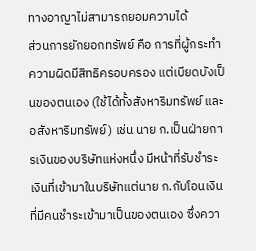ทางอาญาไม่สามารถยอมความได้
ส่วนการยักยอกทรัพย์ คือ การที่ผู้กระทำความผิดมีสิทธิครอบครอง แต่เบียดบังเป็นของตนเอง (ใช้ได้ทั้งสังหาริมทรัพย์ และอสังหาริมทรัพย์) เช่น นาย ก.เป็นฝ่ายการเงินของบริษัทแห่งหนึ่ง มีหน้าที่รับชำระเงินที่เข้ามาในบริษัทแต่นาย ก.กับโอนเงินที่มีคนชำระเข้ามาเป็นของตนเอง ซึ่งควา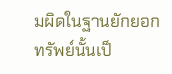มผิดในฐานยักยอกทรัพย์นั้นเป็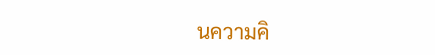นความคิ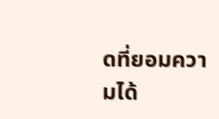ดที่ยอมความได้